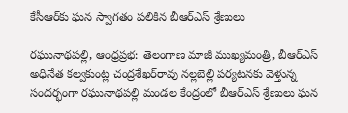కేసీఆర్‌కు ఘన స్వాగతం పలికిన బీఆర్‌ఎస్‌ శ్రేణులు

రఘునాథపల్లి, ఆంధ్రప్రభ: తెలంగాణ మాజీ ముఖ్యమంత్రి, బీఆర్‌ఎస్‌ అధినేత కల్వకుంట్ల చంద్రశేఖర్‌రావు నల్లబెల్లి పర్యటనకు వెళ్తున్న సందర్భంగా రఘునాథపల్లి మండల కేంద్రంలో బీఆర్‌ఎస్‌ శ్రేణులు ఘన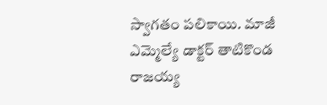స్వాగతం పలికాయి. మాజీ ఎమ్మెల్యే డాక్టర్‌ తాటికొండ రాజయ్య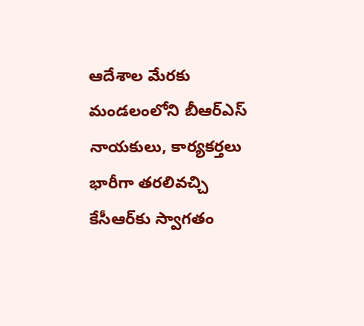ఆదేశాల మేరకు మండలంలోని బీఆర్‌ఎస్‌ నాయకులు, కార్యకర్తలు భారీగా తరలివచ్చి కేసీఆర్‌కు స్వాగతం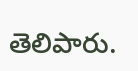తెలిపారు.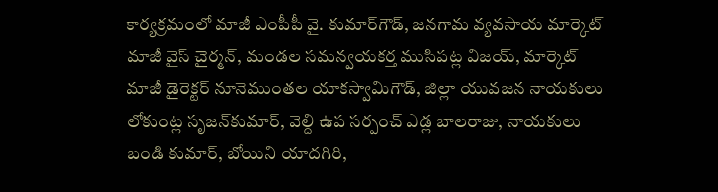కార్యక్రమంలో మాజీ ఎంపీపీ వై. కుమార్‌గౌడ్‌, జనగామ వ్యవసాయ మార్కెట్‌ మాజీ వైస్‌ చైర్మన్‌, మండల సమన్వయకర్త ముసిపట్ల విజయ్‌, మార్కెట్‌ మాజీ డైరెక్టర్‌ నూనెముంతల యాకస్వామిగౌడ్‌, జిల్లా యువజన నాయకులు లోకుంట్ల సృజన్‌కుమార్‌, వెల్ది ఉప సర్పంచ్‌ ఎడ్ల బాలరాజు, నాయకులు బండి కుమార్‌, బోయిని యాదగిరి,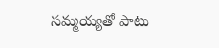సమ్మయ్యతో పాటు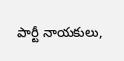పార్టీ నాయకులు,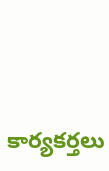కార్యకర్తలు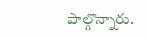పాల్గొన్నారు.